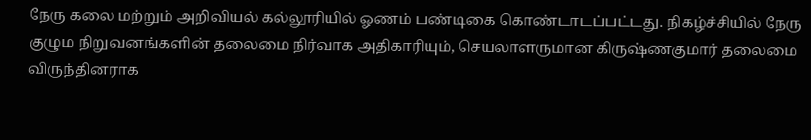நேரு கலை மற்றும் அறிவியல் கல்லூரியில் ஓணம் பண்டிகை கொண்டாடப்பட்டது. நிகழ்ச்சியில் நேரு குழும நிறுவனங்களின் தலைமை நிர்வாக அதிகாரியும், செயலாளருமான கிருஷ்ணகுமார் தலைமை விருந்தினராக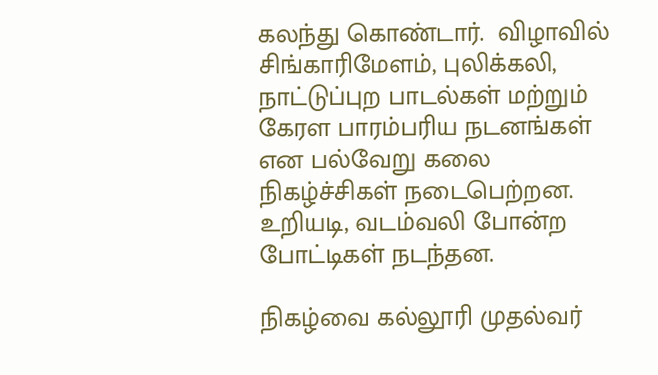கலந்து கொண்டார்.  விழாவில் சிங்காரிமேளம், புலிக்கலி, நாட்டுப்புற பாடல்கள் மற்றும் கேரள பாரம்பரிய நடனங்கள் என பல்வேறு கலை நிகழ்ச்சிகள் நடைபெற்றன. உறியடி, வடம்வலி போன்ற போட்டிகள் நடந்தன.

நிகழ்வை கல்லூரி முதல்வர்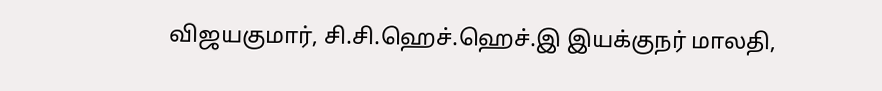விஜயகுமார், சி.சி.ஹெச்.ஹெச்.இ இயக்குநர் மாலதி,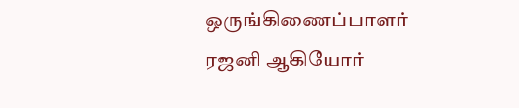ஒருங்கிணைப்பாளர் ரஜனி ஆகியோர்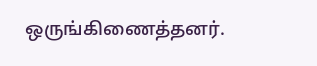ஒருங்கிணைத்தனர்.